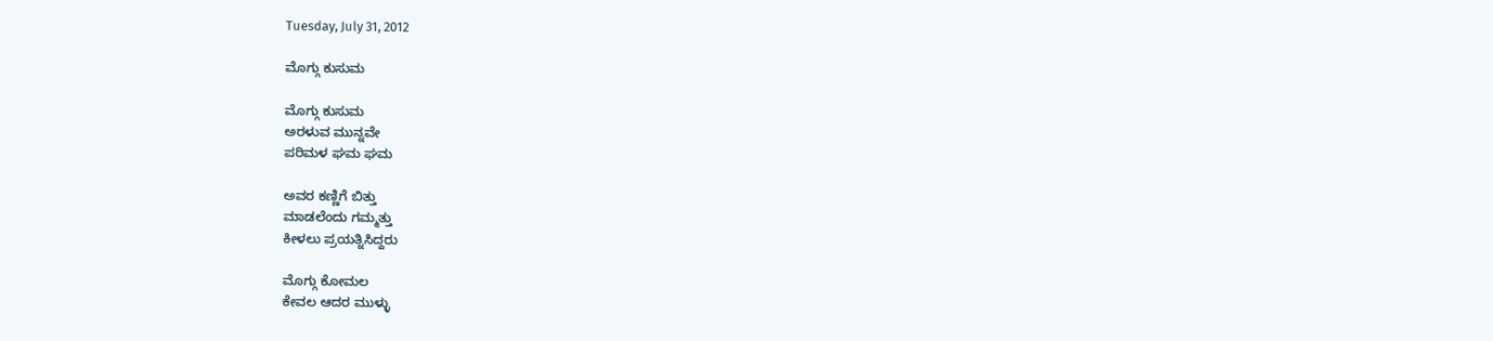Tuesday, July 31, 2012

ಮೊಗ್ಗು ಕುಸುಮ

ಮೊಗ್ಗು ಕುಸುಮ
ಅರಳುವ ಮುನ್ನವೇ
ಪರಿಮಳ ಘಮ ಘಮ

ಅವರ ಕಣ್ಣಿಗೆ ಬಿತ್ತು
ಮಾಡಲೆಂದು ಗಮ್ಮತ್ತು
ಕೀಳಲು ಪ್ರಯತ್ನಿಸಿದ್ದರು

ಮೊಗ್ಗು ಕೋಮಲ
ಕೇವಲ ಆದರ ಮುಳ್ಳು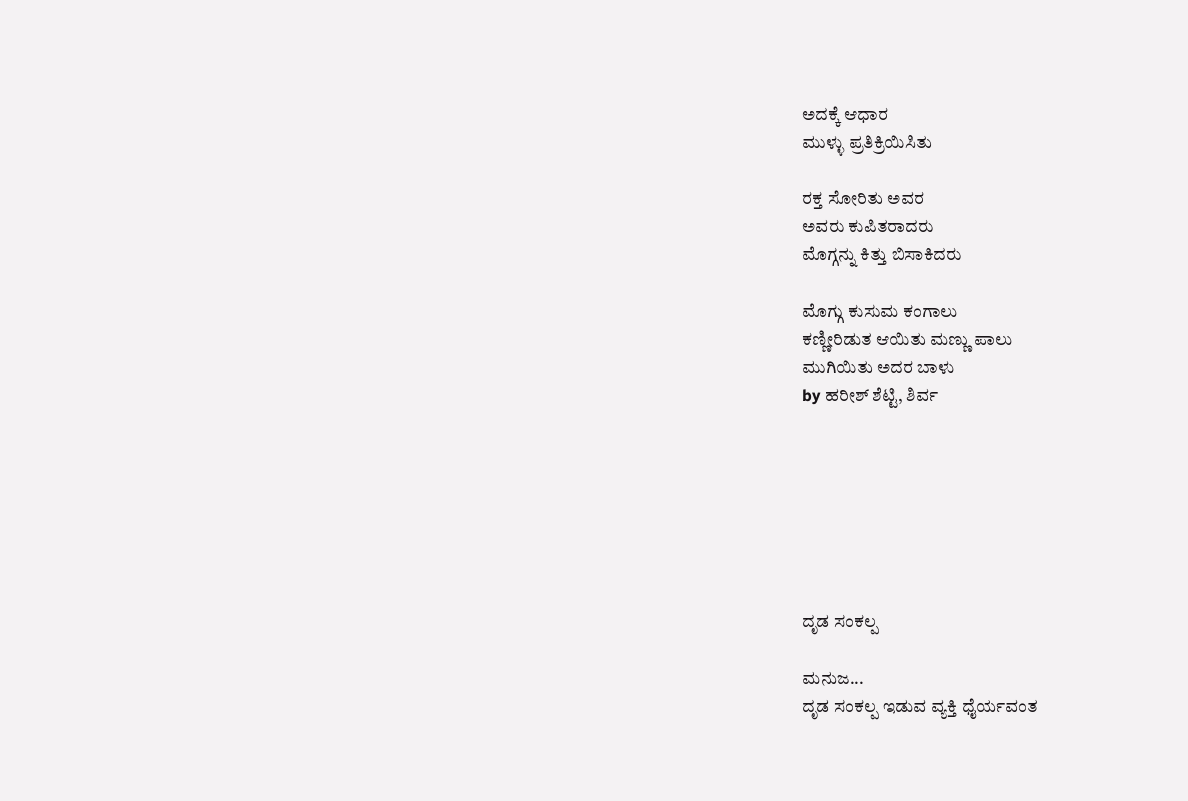ಅದಕ್ಕೆ ಆಧಾರ
ಮುಳ್ಳು ಪ್ರತಿಕ್ರಿಯಿಸಿತು

ರಕ್ತ ಸೋರಿತು ಅವರ
ಅವರು ಕುಪಿತರಾದರು
ಮೊಗ್ಗನ್ನು ಕಿತ್ತು ಬಿಸಾಕಿದರು

ಮೊಗ್ಗು ಕುಸುಮ ಕಂಗಾಲು
ಕಣ್ಣೀರಿಡುತ ಆಯಿತು ಮಣ್ಣು ಪಾಲು
ಮುಗಿಯಿತು ಅದರ ಬಾಳು
by ಹರೀಶ್ ಶೆಟ್ಟಿ, ಶಿರ್ವ







ದೃಡ ಸಂಕಲ್ಪ

ಮನುಜ...
ದೃಡ ಸಂಕಲ್ಪ ಇಡುವ ವ್ಯಕ್ತಿ ಧೈರ್ಯವಂತ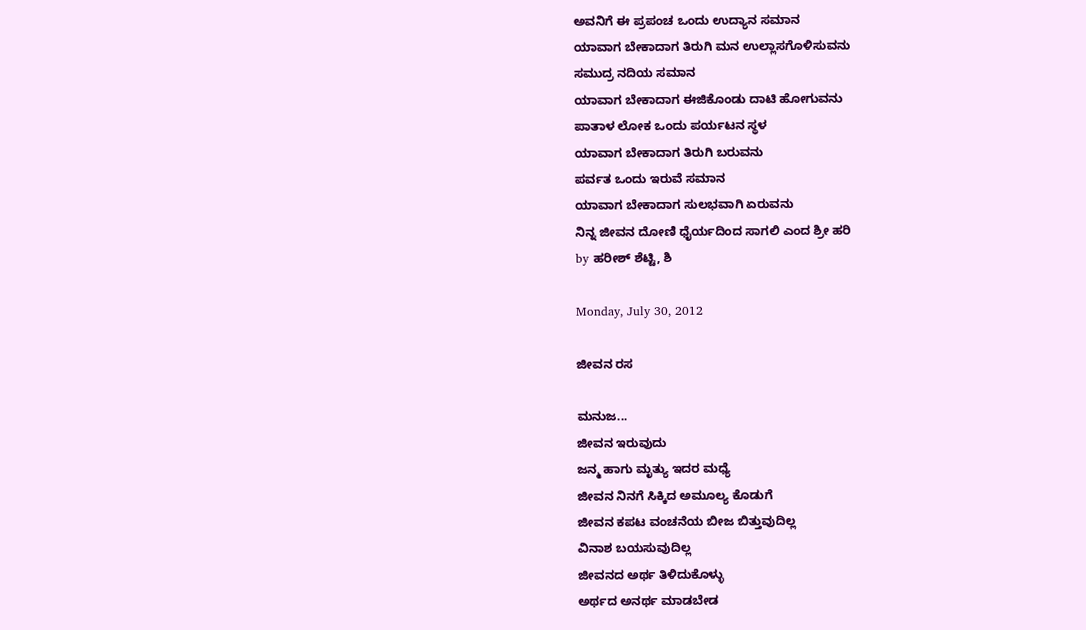ಅವನಿಗೆ ಈ ಪ್ರಪಂಚ ಒಂದು ಉದ್ಯಾನ ಸಮಾನ
ಯಾವಾಗ ಬೇಕಾದಾಗ ತಿರುಗಿ ಮನ ಉಲ್ಲಾಸಗೊಳಿಸುವನು
ಸಮುದ್ರ ನದಿಯ ಸಮಾನ
ಯಾವಾಗ ಬೇಕಾದಾಗ ಈಜಿಕೊಂಡು ದಾಟಿ ಹೋಗುವನು
ಪಾತಾಳ ಲೋಕ ಒಂದು ಪರ್ಯಟನ ಸ್ಥಳ
ಯಾವಾಗ ಬೇಕಾದಾಗ ತಿರುಗಿ ಬರುವನು
ಪರ್ವತ ಒಂದು ಇರುವೆ ಸಮಾನ
ಯಾವಾಗ ಬೇಕಾದಾಗ ಸುಲಭವಾಗಿ ಏರುವನು
ನಿನ್ನ ಜೀವನ ದೋಣಿ ಧೈರ್ಯದಿಂದ ಸಾಗಲಿ ಎಂದ ಶ್ರೀ ಹರಿ
by ಹರೀಶ್ ಶೆಟ್ಟಿ, ಶಿ

Monday, July 30, 2012

ಜೀವನ ರಸ

ಮನುಜ...
ಜೀವನ ಇರುವುದು
ಜನ್ಮ ಹಾಗು ಮೃತ್ಯು ಇದರ ಮಧ್ಯೆ
ಜೀವನ ನಿನಗೆ ಸಿಕ್ಕಿದ ಅಮೂಲ್ಯ ಕೊಡುಗೆ
ಜೀವನ ಕಪಟ ವಂಚನೆಯ ಬೀಜ ಬಿತ್ತುವುದಿಲ್ಲ
ವಿನಾಶ ಬಯಸುವುದಿಲ್ಲ
ಜೀವನದ ಅರ್ಥ ತಿಳಿದುಕೊಳ್ಳು
ಅರ್ಥದ ಅನರ್ಥ ಮಾಡಬೇಡ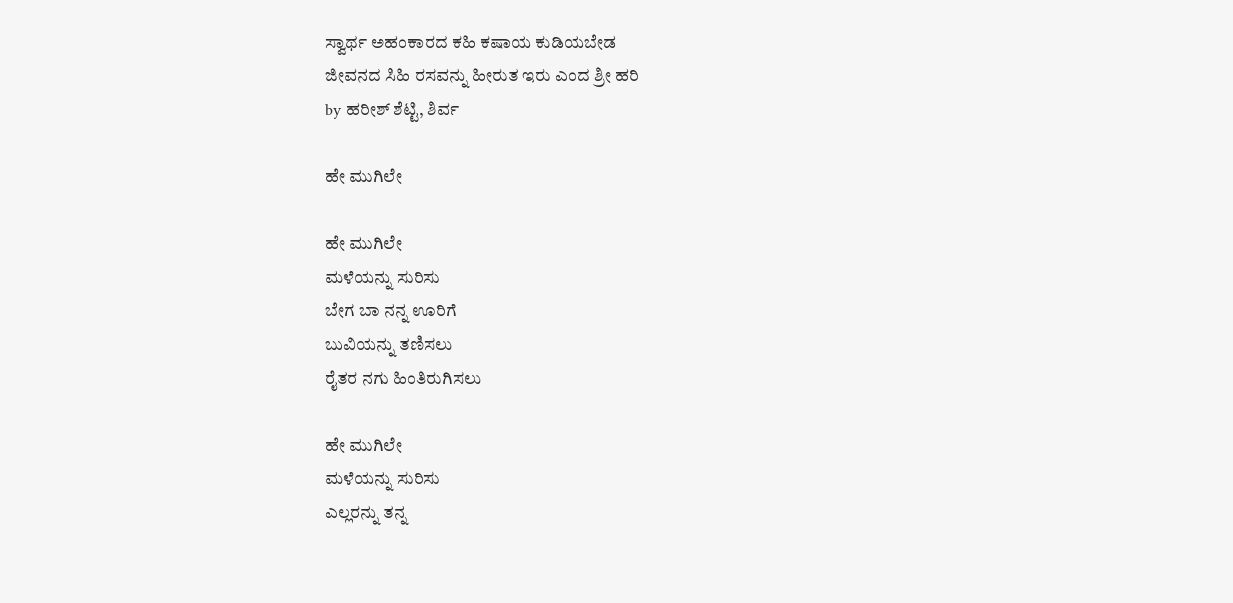ಸ್ವಾರ್ಥ ಅಹಂಕಾರದ ಕಹಿ ಕಷಾಯ ಕುಡಿಯಬೇಡ
ಜೀವನದ ಸಿಹಿ ರಸವನ್ನು ಹೀರುತ ಇರು ಎಂದ ಶ್ರೀ ಹರಿ
by ಹರೀಶ್ ಶೆಟ್ಟಿ, ಶಿರ್ವ

ಹೇ ಮುಗಿಲೇ

ಹೇ ಮುಗಿಲೇ
ಮಳೆಯನ್ನು ಸುರಿಸು
ಬೇಗ ಬಾ ನನ್ನ ಊರಿಗೆ
ಬುವಿಯನ್ನು ತಣಿಸಲು
ರೈತರ ನಗು ಹಿಂತಿರುಗಿಸಲು

ಹೇ ಮುಗಿಲೇ
ಮಳೆಯನ್ನು ಸುರಿಸು
ಎಲ್ಲರನ್ನು ತನ್ನ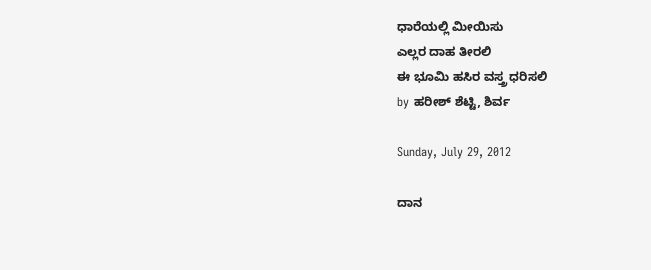ಧಾರೆಯಲ್ಲಿ ಮೀಯಿಸು
ಎಲ್ಲರ ದಾಹ ತೀರಲಿ
ಈ ಭೂಮಿ ಹಸಿರ ವಸ್ತ್ರ ಧರಿಸಲಿ
by ಹರೀಶ್ ಶೆಟ್ಟಿ, ಶಿರ್ವ

Sunday, July 29, 2012

ದಾನ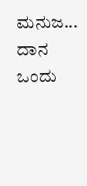ಮನುಜ...
ದಾನ ಒಂದು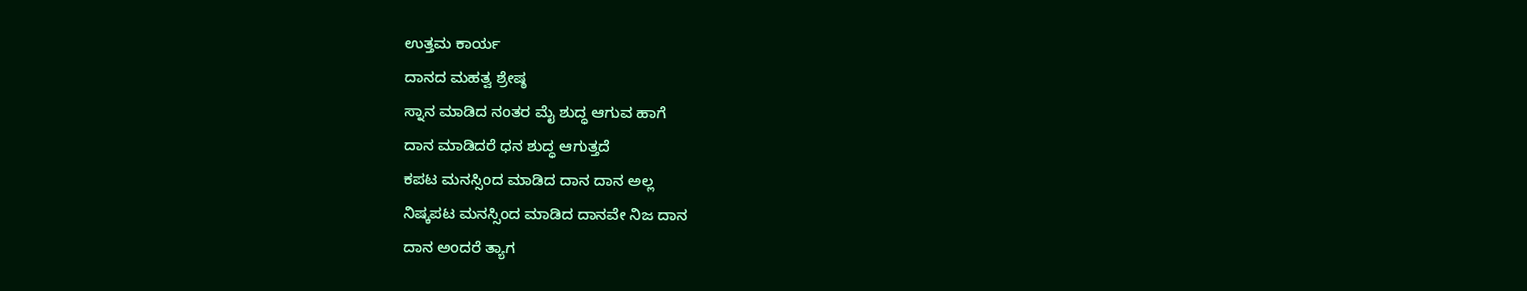ಉತ್ತಮ ಕಾರ್ಯ
ದಾನದ ಮಹತ್ವ ಶ್ರೇಷ್ಠ
ಸ್ನಾನ ಮಾಡಿದ ನಂತರ ಮೈ ಶುದ್ಧ ಆಗುವ ಹಾಗೆ
ದಾನ ಮಾಡಿದರೆ ಧನ ಶುದ್ಧ ಆಗುತ್ತದೆ
ಕಪಟ ಮನಸ್ಸಿಂದ ಮಾಡಿದ ದಾನ ದಾನ ಅಲ್ಲ
ನಿಷ್ಕಪಟ ಮನಸ್ಸಿಂದ ಮಾಡಿದ ದಾನವೇ ನಿಜ ದಾನ
ದಾನ ಅಂದರೆ ತ್ಯಾಗ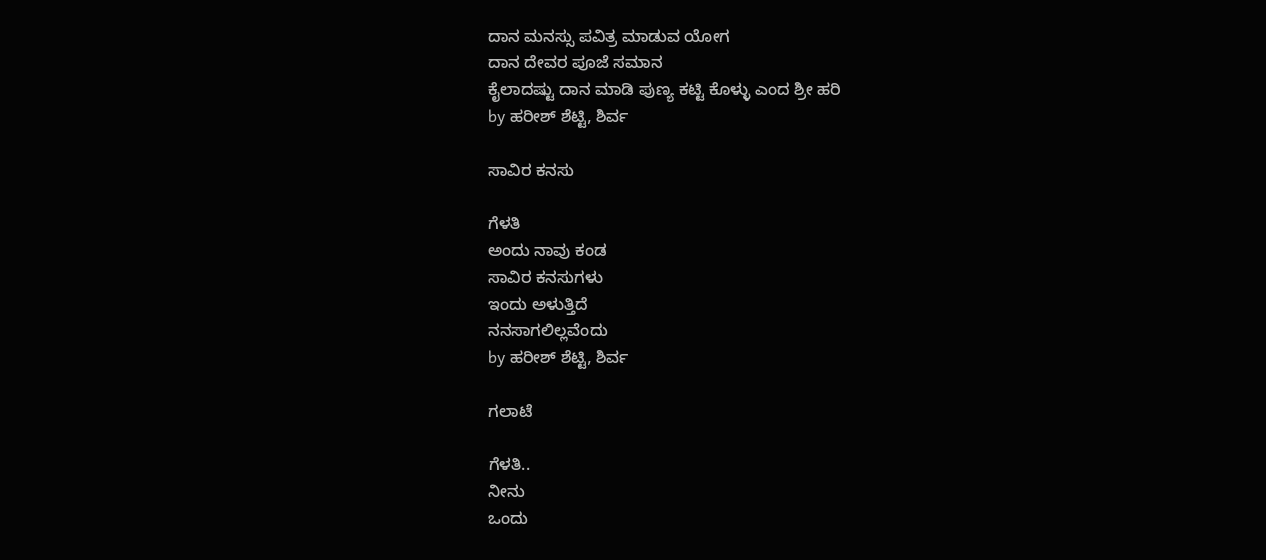ದಾನ ಮನಸ್ಸು ಪವಿತ್ರ ಮಾಡುವ ಯೋಗ
ದಾನ ದೇವರ ಪೂಜೆ ಸಮಾನ
ಕೈಲಾದಷ್ಟು ದಾನ ಮಾಡಿ ಪುಣ್ಯ ಕಟ್ಟಿ ಕೊಳ್ಳು ಎಂದ ಶ್ರೀ ಹರಿ
by ಹರೀಶ್ ಶೆಟ್ಟಿ, ಶಿರ್ವ

ಸಾವಿರ ಕನಸು

ಗೆಳತಿ
ಅಂದು ನಾವು ಕಂಡ
ಸಾವಿರ ಕನಸುಗಳು
ಇಂದು ಅಳುತ್ತಿದೆ
ನನಸಾಗಲಿಲ್ಲವೆಂದು
by ಹರೀಶ್ ಶೆಟ್ಟಿ, ಶಿರ್ವ

ಗಲಾಟೆ

ಗೆಳತಿ..
ನೀನು
ಒಂದು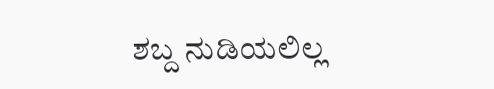ಶಬ್ದ ನುಡಿಯಲಿಲ್ಲ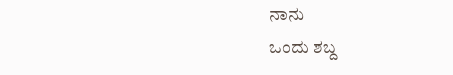ನಾನು
ಒಂದು ಶಬ್ದ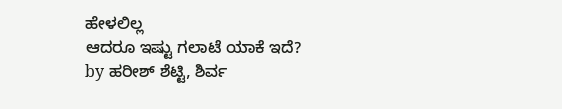ಹೇಳಲಿಲ್ಲ
ಆದರೂ ಇಷ್ಟು ಗಲಾಟೆ ಯಾಕೆ ಇದೆ?
by ಹರೀಶ್ ಶೆಟ್ಟಿ, ಶಿರ್ವ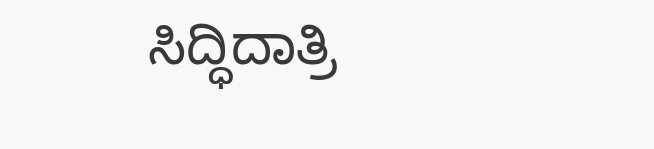ಸಿದ್ಧಿದಾತ್ರಿ